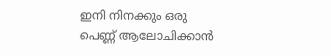ഇനി നിനക്കും ഒരു പെണ്ണ് ആലോചിക്കാൻ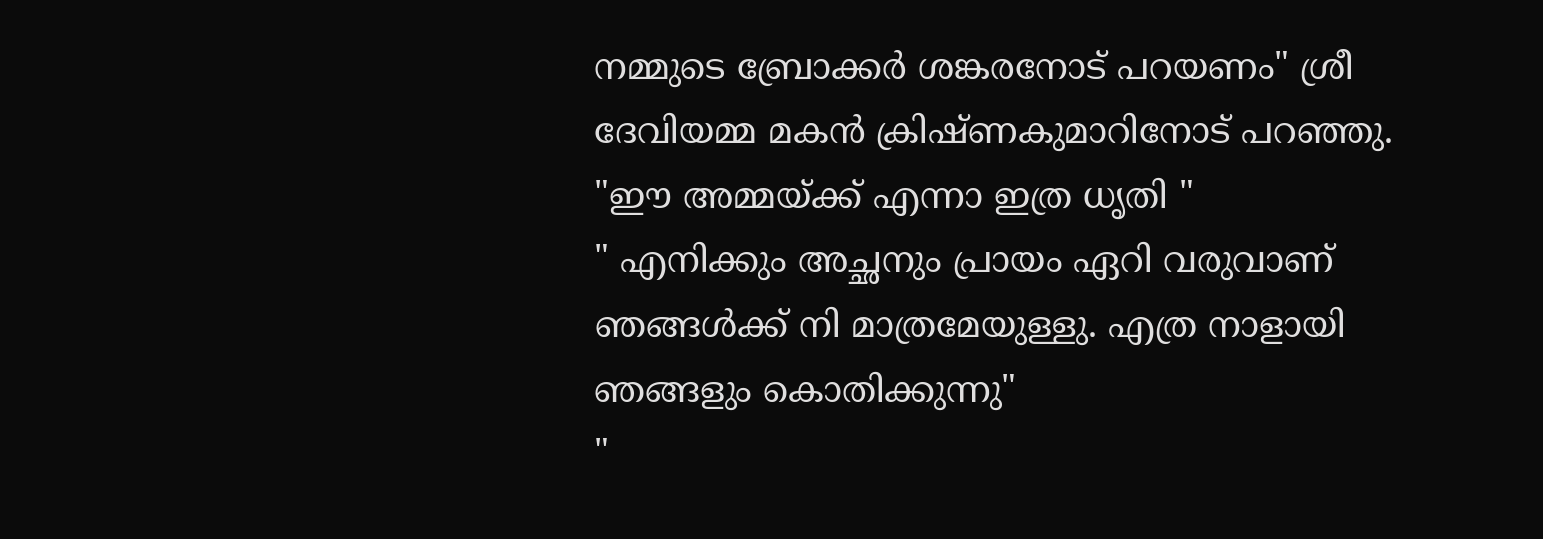നമ്മുടെ ബ്രോക്കർ ശങ്കരനോട് പറയണം" ശ്രീ ദേവിയമ്മ മകൻ ക്രിഷ്ണകുമാറിനോട് പറഞ്ഞു.
"ഈ അമ്മയ്ക്ക് എന്നാ ഇത്ര ധൃതി "
" എനിക്കും അച്ഛനും പ്രായം ഏറി വരുവാണ് ഞങ്ങൾക്ക് നി മാത്രമേയുള്ളു. എത്ര നാളായി ഞങ്ങളും കൊതിക്കുന്നു"
"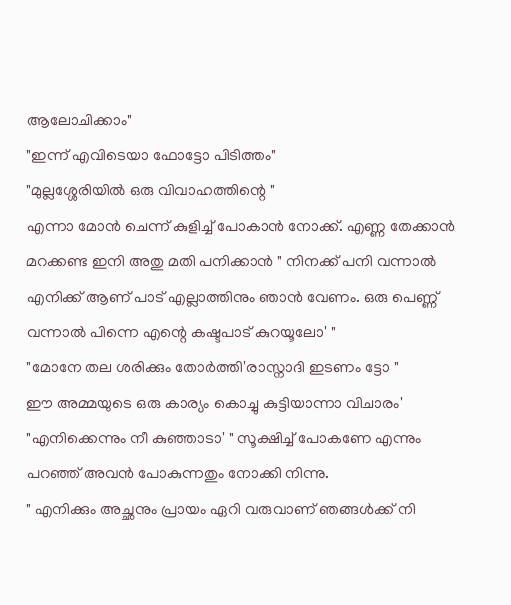ആലോചിക്കാം"
"ഇന്ന് എവിടെയാ ഫോട്ടോ പിടിത്തം"
"മുല്ലശ്ശേരിയിൽ ഒരു വിവാഹത്തിന്റെ "
എന്നാ മോൻ ചെന്ന് കുളിച്ച് പോകാൻ നോക്ക്. എണ്ണ തേക്കാൻ മറക്കണ്ട ഇനി അതു മതി പനിക്കാൻ " നിനക്ക് പനി വന്നാൽ എനിക്ക് ആണ് പാട് എല്ലാത്തിനും ഞാൻ വേണം. ഒരു പെണ്ണ് വന്നാൽ പിന്നെ എന്റെ കഷ്ടപാട് കുറയൂലോ' "
"മോനേ തല ശരിക്കും തോർത്തി'രാസ്നാദി ഇടണം ട്ടോ "
ഈ അമ്മയുടെ ഒരു കാര്യം കൊച്ചു കുട്ടിയാന്നാ വിചാരം' "എനിക്കെന്നും നീ കുഞ്ഞാടാ' " സൂക്ഷിച്ച് പോകണേ എന്നും പറഞ്ഞ് അവൻ പോകുന്നതും നോക്കി നിന്നു.
" എനിക്കും അച്ഛനും പ്രായം ഏറി വരുവാണ് ഞങ്ങൾക്ക് നി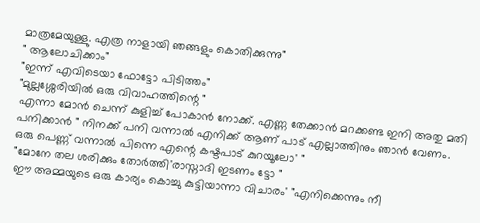മാത്രമേയുള്ളു. എത്ര നാളായി ഞങ്ങളും കൊതിക്കുന്നു"
" ആലോചിക്കാം"
"ഇന്ന് എവിടെയാ ഫോട്ടോ പിടിത്തം"
"മുല്ലശ്ശേരിയിൽ ഒരു വിവാഹത്തിന്റെ "
എന്നാ മോൻ ചെന്ന് കുളിച്ച് പോകാൻ നോക്ക്. എണ്ണ തേക്കാൻ മറക്കണ്ട ഇനി അതു മതി പനിക്കാൻ " നിനക്ക് പനി വന്നാൽ എനിക്ക് ആണ് പാട് എല്ലാത്തിനും ഞാൻ വേണം. ഒരു പെണ്ണ് വന്നാൽ പിന്നെ എന്റെ കഷ്ടപാട് കുറയൂലോ' "
"മോനേ തല ശരിക്കും തോർത്തി'രാസ്നാദി ഇടണം ട്ടോ "
ഈ അമ്മയുടെ ഒരു കാര്യം കൊച്ചു കുട്ടിയാന്നാ വിചാരം' "എനിക്കെന്നും നീ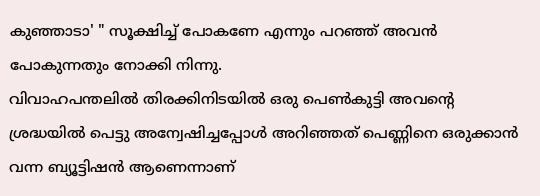കുഞ്ഞാടാ' " സൂക്ഷിച്ച് പോകണേ എന്നും പറഞ്ഞ് അവൻ പോകുന്നതും നോക്കി നിന്നു.
വിവാഹപന്തലിൽ തിരക്കിനിടയിൽ ഒരു പെൺകുട്ടി അവന്റെ ശ്രദ്ധയിൽ പെട്ടു അന്വേഷിച്ചപ്പോൾ അറിഞ്ഞത് പെണ്ണിനെ ഒരുക്കാൻ വന്ന ബ്യൂട്ടിഷൻ ആണെന്നാണ്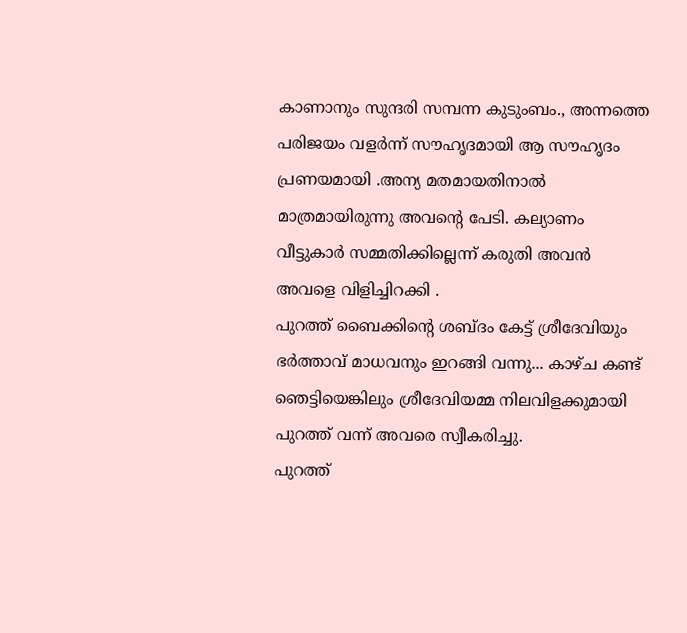കാണാനും സുന്ദരി സമ്പന്ന കുടുംബം., അന്നത്തെ പരിജയം വളർന്ന് സൗഹൃദമായി ആ സൗഹൃദം പ്രണയമായി .അന്യ മതമായതിനാൽ മാത്രമായിരുന്നു അവന്റെ പേടി. കല്യാണം വീട്ടുകാർ സമ്മതിക്കില്ലെന്ന് കരുതി അവൻ അവളെ വിളിച്ചിറക്കി .
പുറത്ത് ബൈക്കിന്റെ ശബ്ദം കേട്ട് ശ്രീദേവിയും ഭർത്താവ് മാധവനും ഇറങ്ങി വന്നു... കാഴ്ച കണ്ട് ഞെട്ടിയെങ്കിലും ശ്രീദേവിയമ്മ നിലവിളക്കുമായി പുറത്ത് വന്ന് അവരെ സ്വീകരിച്ചു.
പുറത്ത്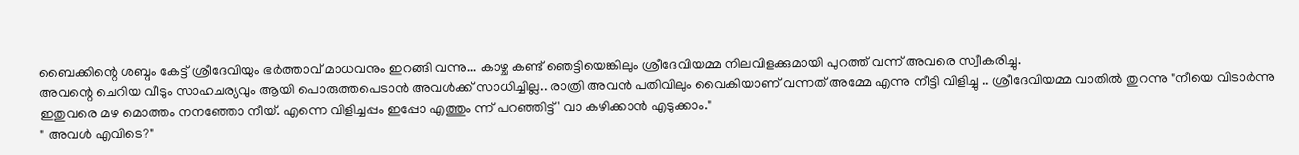ബൈക്കിന്റെ ശബ്ദം കേട്ട് ശ്രീദേവിയും ഭർത്താവ് മാധവനും ഇറങ്ങി വന്നു... കാഴ്ച കണ്ട് ഞെട്ടിയെങ്കിലും ശ്രീദേവിയമ്മ നിലവിളക്കുമായി പുറത്ത് വന്ന് അവരെ സ്വീകരിച്ചു.
അവന്റെ ചെറിയ വീടും സാഹചര്യവും ആയി പൊരുത്തപെടാൻ അവൾക്ക് സാധിച്ചില്ല.. രാത്രി അവൻ പതിവിലും വൈകിയാണ് വന്നത് അമ്മേ എന്നു നീട്ടി വിളിച്ചു .. ശ്രീദേവിയമ്മ വാതിൽ തുറന്നു "നീയെ വിടാർന്നു ഇതുവരെ മഴ മൊത്തം നനഞ്ഞോ നീയ്. എന്നെ വിളിച്ചപ്പം ഇപ്പോ എത്തും ന്ന് പറഞ്ഞിട്ട് ' വാ കഴിക്കാൻ എടുക്കാം."
" അവൾ എവിടെ?"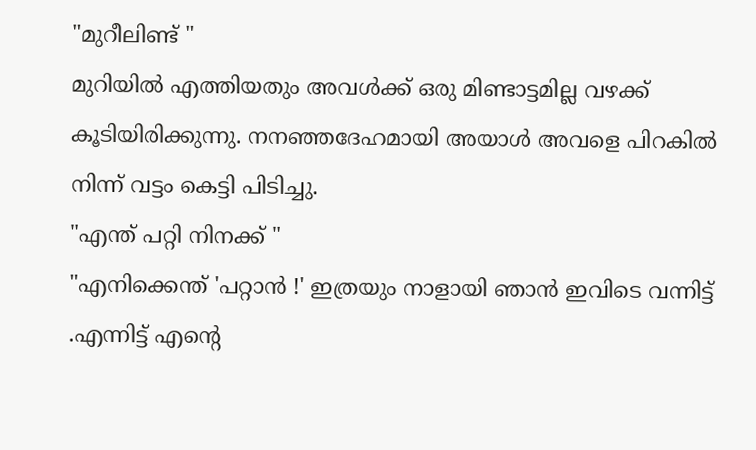"മുറീലിണ്ട് "
മുറിയിൽ എത്തിയതും അവൾക്ക് ഒരു മിണ്ടാട്ടമില്ല വഴക്ക് കൂടിയിരിക്കുന്നു. നനഞ്ഞദേഹമായി അയാൾ അവളെ പിറകിൽ നിന്ന് വട്ടം കെട്ടി പിടിച്ചു.
"എന്ത് പറ്റി നിനക്ക് "
"എനിക്കെന്ത് 'പറ്റാൻ !' ഇത്രയും നാളായി ഞാൻ ഇവിടെ വന്നിട്ട് .എന്നിട്ട് എന്റെ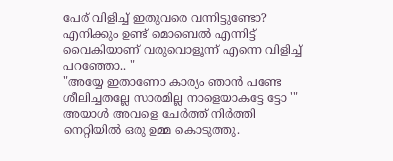പേര് വിളിച്ച് ഇതുവരെ വന്നിട്ടുണ്ടോ? എനിക്കും ഉണ്ട് മൊബെൽ എന്നിട്ട് വൈകിയാണ് വരുവൊളൂന്ന് എന്നെ വിളിച്ച് പറഞ്ഞോ.. "
"അയ്യേ ഇതാണോ കാര്യം ഞാൻ പണ്ടേ ശീലിച്ചതല്ലേ സാരമില്ല നാളെയാകട്ടേ ട്ടോ '"
അയാൾ അവളെ ചേർത്ത് നിർത്തി നെറ്റിയിൽ ഒരു ഉമ്മ കൊടുത്തു.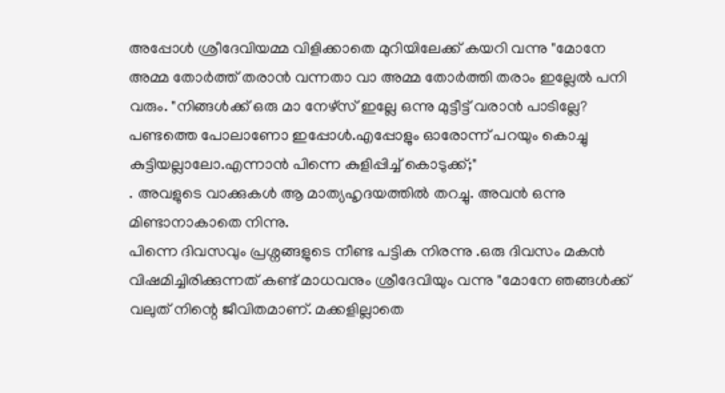അപ്പോൾ ശ്രീദേവിയമ്മ വിളിക്കാതെ മുറിയിലേക്ക് കയറി വന്നു "മോനേ അമ്മ തോർത്ത് തരാൻ വന്നതാ വാ അമ്മ തോർത്തി തരാം ഇല്ലേൽ പനി വരും. "നിങ്ങൾക്ക് ഒരു മാ നേഴ്സ് ഇല്ലേ ഒന്നു മുട്ടീട്ട് വരാൻ പാടില്ലേ? പണ്ടത്തെ പോലാണോ ഇപ്പോൾ.എപ്പോളും ഓരോന്ന് പറയും കൊച്ചു കുട്ടിയല്ലാലോ.എന്നാൻ പിന്നെ കുളിപ്പിച്ച് കൊടുക്ക്;"
. അവളുടെ വാക്കുകൾ ആ മാത്യഹൃദയത്തിൽ തറച്ചു. അവൻ ഒന്നു മിണ്ടാനാകാതെ നിന്നു.
പിന്നെ ദിവസവും പ്രശ്നങ്ങളുടെ നീണ്ട പട്ടിക നിരന്നു .ഒരു ദിവസം മകൻ വിഷമിച്ചിരിക്കുന്നത് കണ്ട് മാധവനും ശ്രീദേവിയും വന്നു "മോനേ ഞങ്ങൾക്ക് വലുത് നിന്റെ ജീവിതമാണ്. മക്കളില്ലാതെ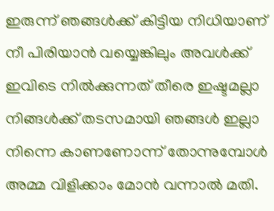ഇരുന്ന് ഞങ്ങൾക്ക് കിട്ടിയ നിധിയാണ് നീ പിരിയാൻ വയ്യെങ്കിലും അവൾക്ക് ഇവിടെ നിൽക്കുന്നത് തീരെ ഇഷ്ടമല്ലാ നിങ്ങൾക്ക് തടസമായി ഞങ്ങൾ ഇല്ലാ നിന്നെ കാണണോന്ന് തോന്നുമ്പോൾ അമ്മ വിളിക്കാം മോൻ വന്നാൽ മതി.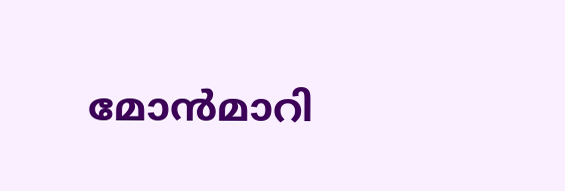മോൻമാറി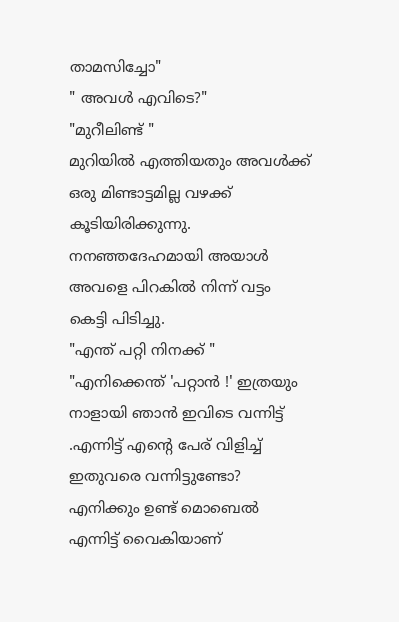താമസിച്ചോ"
" അവൾ എവിടെ?"
"മുറീലിണ്ട് "
മുറിയിൽ എത്തിയതും അവൾക്ക് ഒരു മിണ്ടാട്ടമില്ല വഴക്ക് കൂടിയിരിക്കുന്നു. നനഞ്ഞദേഹമായി അയാൾ അവളെ പിറകിൽ നിന്ന് വട്ടം കെട്ടി പിടിച്ചു.
"എന്ത് പറ്റി നിനക്ക് "
"എനിക്കെന്ത് 'പറ്റാൻ !' ഇത്രയും നാളായി ഞാൻ ഇവിടെ വന്നിട്ട് .എന്നിട്ട് എന്റെ പേര് വിളിച്ച് ഇതുവരെ വന്നിട്ടുണ്ടോ? എനിക്കും ഉണ്ട് മൊബെൽ എന്നിട്ട് വൈകിയാണ്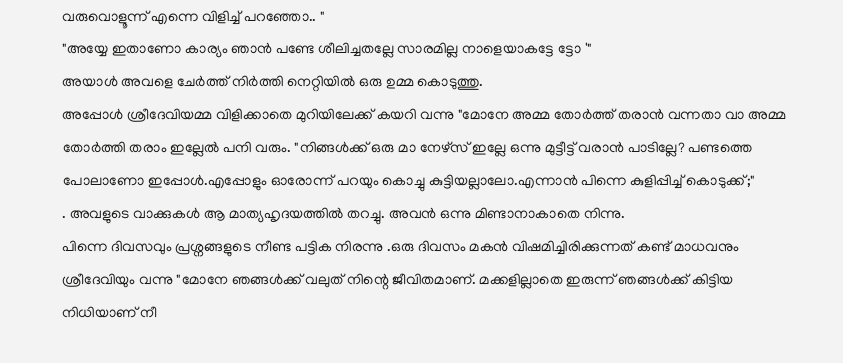വരുവൊളൂന്ന് എന്നെ വിളിച്ച് പറഞ്ഞോ.. "
"അയ്യേ ഇതാണോ കാര്യം ഞാൻ പണ്ടേ ശീലിച്ചതല്ലേ സാരമില്ല നാളെയാകട്ടേ ട്ടോ '"
അയാൾ അവളെ ചേർത്ത് നിർത്തി നെറ്റിയിൽ ഒരു ഉമ്മ കൊടുത്തു.
അപ്പോൾ ശ്രീദേവിയമ്മ വിളിക്കാതെ മുറിയിലേക്ക് കയറി വന്നു "മോനേ അമ്മ തോർത്ത് തരാൻ വന്നതാ വാ അമ്മ തോർത്തി തരാം ഇല്ലേൽ പനി വരും. "നിങ്ങൾക്ക് ഒരു മാ നേഴ്സ് ഇല്ലേ ഒന്നു മുട്ടീട്ട് വരാൻ പാടില്ലേ? പണ്ടത്തെ പോലാണോ ഇപ്പോൾ.എപ്പോളും ഓരോന്ന് പറയും കൊച്ചു കുട്ടിയല്ലാലോ.എന്നാൻ പിന്നെ കുളിപ്പിച്ച് കൊടുക്ക്;"
. അവളുടെ വാക്കുകൾ ആ മാത്യഹൃദയത്തിൽ തറച്ചു. അവൻ ഒന്നു മിണ്ടാനാകാതെ നിന്നു.
പിന്നെ ദിവസവും പ്രശ്നങ്ങളുടെ നീണ്ട പട്ടിക നിരന്നു .ഒരു ദിവസം മകൻ വിഷമിച്ചിരിക്കുന്നത് കണ്ട് മാധവനും ശ്രീദേവിയും വന്നു "മോനേ ഞങ്ങൾക്ക് വലുത് നിന്റെ ജീവിതമാണ്. മക്കളില്ലാതെ ഇരുന്ന് ഞങ്ങൾക്ക് കിട്ടിയ നിധിയാണ് നീ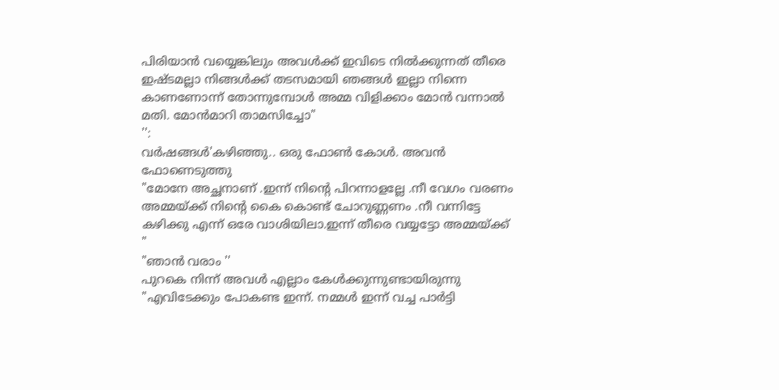പിരിയാൻ വയ്യെങ്കിലും അവൾക്ക് ഇവിടെ നിൽക്കുന്നത് തീരെ ഇഷ്ടമല്ലാ നിങ്ങൾക്ക് തടസമായി ഞങ്ങൾ ഇല്ലാ നിന്നെ കാണണോന്ന് തോന്നുമ്പോൾ അമ്മ വിളിക്കാം മോൻ വന്നാൽ മതി. മോൻമാറി താമസിച്ചോ"
'':
വർഷങ്ങൾ'കഴിഞ്ഞു.. ഒരു ഫോൺ കോൾ. അവൻ ഫോണെടുത്തു
"മോനേ അച്ഛനാണ് .ഇന്ന് നിന്റെ പിറന്നാളല്ലേ .നീ വേഗം വരണം അമ്മയ്ക്ക് നിന്റെ കൈ കൊണ്ട് ചോറുണ്ണണം .നീ വന്നിട്ടേ കഴിക്കു എന്ന് ഒരേ വാശിയിലാ.ഇന്ന് തീരെ വയ്യട്ടോ അമ്മയ്ക്ക് "
"ഞാൻ വരാം ''
പുറകെ നിന്ന് അവൾ എല്ലാം കേൾക്കുന്നുണ്ടായിരുന്നു
"എവിടേക്കും പോകണ്ട ഇന്ന്. നമ്മൾ ഇന്ന് വച്ച പാർട്ടി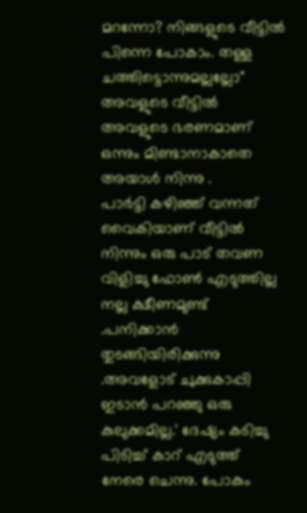മറന്നോ? നിങ്ങളുടെ വീട്ടിൽ പിന്നെ പോകാം. തള്ള ചത്തിട്ടൊന്നുമല്ലല്ലോ"
അവളുടെ വീട്ടിൽ അവളുടെ ഭരണമാണ് ഒന്നും മിണ്ടാനാകാതെ അയാൾ നിന്നു .
പാർട്ടി കഴിഞ്ഞ് വന്നത് വൈകിയാണ് വീട്ടിൽ നിന്നും ഒരു പാട് തവണ വിളിച്ചു ഫോൺ എടുത്തില്ല നല്ല ക്ഷീണമുണ്ട് .പനിക്കാൻ തുടങ്ങിയിരിക്കുന്നു .അവളോട് ചുക്കുകാപ്പി ഇടാൻ പറഞ്ഞു ഒരു കുലുക്കമില്ല.' ദേഷ്യം കടിച്ചു പിടിച്ച് കാറ് എടുത്ത് നേരെ ചെന്നു. പോകും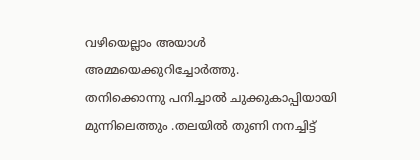വഴിയെല്ലാം അയാൾ അമ്മയെക്കുറിച്ചോർത്തു.
തനിക്കൊന്നു പനിച്ചാൽ ചുക്കുകാപ്പിയായി മുന്നിലെത്തും .തലയിൽ തുണി നനച്ചിട്ട്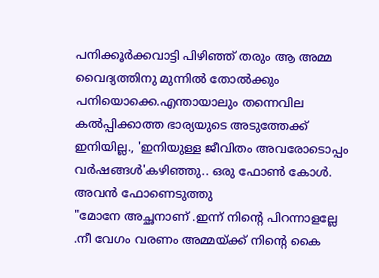പനിക്കൂർക്കവാട്ടി പിഴിഞ്ഞ് തരും ആ അമ്മ വൈദ്യത്തിനു മുന്നിൽ തോൽക്കും പനിയൊക്കെ.എന്തായാലും തന്നെവില കൽപ്പിക്കാത്ത ഭാര്യയുടെ അടുത്തേക്ക് ഇനിയില്ല., 'ഇനിയുള്ള ജീവിതം അവരോടൊപ്പം
വർഷങ്ങൾ'കഴിഞ്ഞു.. ഒരു ഫോൺ കോൾ. അവൻ ഫോണെടുത്തു
"മോനേ അച്ഛനാണ് .ഇന്ന് നിന്റെ പിറന്നാളല്ലേ .നീ വേഗം വരണം അമ്മയ്ക്ക് നിന്റെ കൈ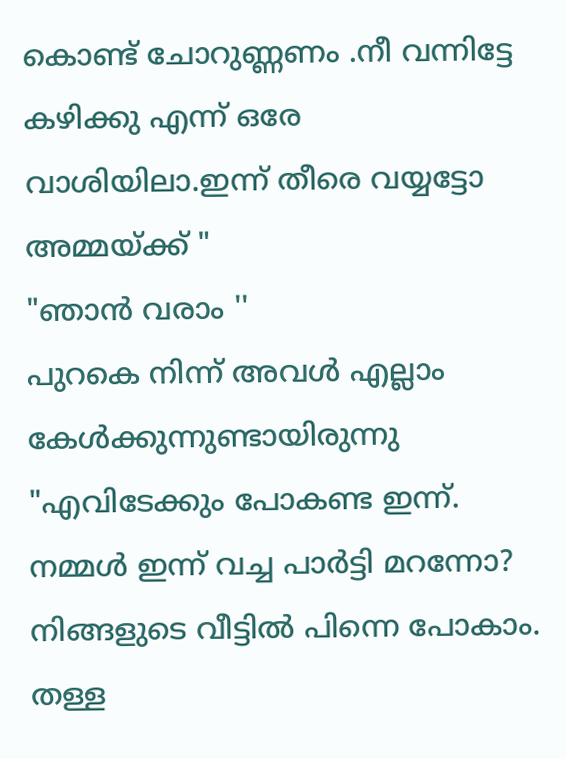കൊണ്ട് ചോറുണ്ണണം .നീ വന്നിട്ടേ കഴിക്കു എന്ന് ഒരേ വാശിയിലാ.ഇന്ന് തീരെ വയ്യട്ടോ അമ്മയ്ക്ക് "
"ഞാൻ വരാം ''
പുറകെ നിന്ന് അവൾ എല്ലാം കേൾക്കുന്നുണ്ടായിരുന്നു
"എവിടേക്കും പോകണ്ട ഇന്ന്. നമ്മൾ ഇന്ന് വച്ച പാർട്ടി മറന്നോ? നിങ്ങളുടെ വീട്ടിൽ പിന്നെ പോകാം. തള്ള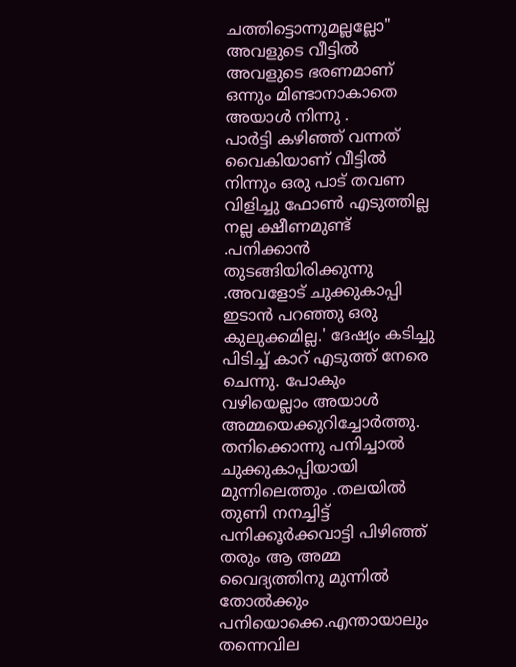ചത്തിട്ടൊന്നുമല്ലല്ലോ"
അവളുടെ വീട്ടിൽ അവളുടെ ഭരണമാണ് ഒന്നും മിണ്ടാനാകാതെ അയാൾ നിന്നു .
പാർട്ടി കഴിഞ്ഞ് വന്നത് വൈകിയാണ് വീട്ടിൽ നിന്നും ഒരു പാട് തവണ വിളിച്ചു ഫോൺ എടുത്തില്ല നല്ല ക്ഷീണമുണ്ട് .പനിക്കാൻ തുടങ്ങിയിരിക്കുന്നു .അവളോട് ചുക്കുകാപ്പി ഇടാൻ പറഞ്ഞു ഒരു കുലുക്കമില്ല.' ദേഷ്യം കടിച്ചു പിടിച്ച് കാറ് എടുത്ത് നേരെ ചെന്നു. പോകും വഴിയെല്ലാം അയാൾ അമ്മയെക്കുറിച്ചോർത്തു.
തനിക്കൊന്നു പനിച്ചാൽ ചുക്കുകാപ്പിയായി മുന്നിലെത്തും .തലയിൽ തുണി നനച്ചിട്ട് പനിക്കൂർക്കവാട്ടി പിഴിഞ്ഞ് തരും ആ അമ്മ വൈദ്യത്തിനു മുന്നിൽ തോൽക്കും പനിയൊക്കെ.എന്തായാലും തന്നെവില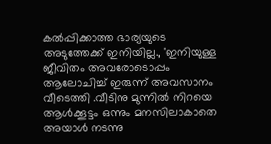കൽപ്പിക്കാത്ത ഭാര്യയുടെ അടുത്തേക്ക് ഇനിയില്ല., 'ഇനിയുള്ള ജീവിതം അവരോടൊപ്പം
ആലോചിച്ച് ഇരുന്ന് അവസാനം വീടെത്തി .വീടിനു മുന്നിൽ നിറയെ ആൾക്കൂട്ടം ഒന്നും മനസിലാകാതെ അയാൾ നടന്നു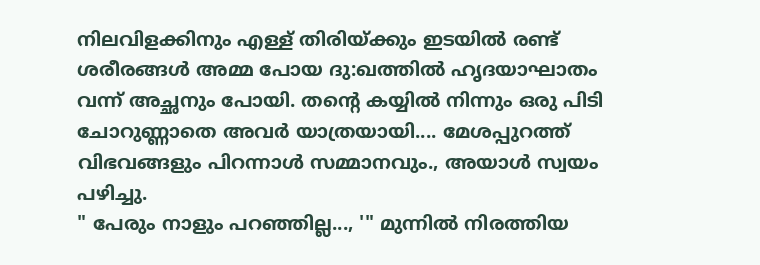നിലവിളക്കിനും എള്ള് തിരിയ്ക്കും ഇടയിൽ രണ്ട് ശരീരങ്ങൾ അമ്മ പോയ ദു:ഖത്തിൽ ഹൃദയാഘാതം വന്ന് അച്ഛനും പോയി. തന്റെ കയ്യിൽ നിന്നും ഒരു പിടി ചോറുണ്ണാതെ അവർ യാത്രയായി.... മേശപ്പുറത്ത് വിഭവങ്ങളും പിറന്നാൾ സമ്മാനവും., അയാൾ സ്വയം പഴിച്ചു.
" പേരും നാളും പറഞ്ഞില്ല..., '" മുന്നിൽ നിരത്തിയ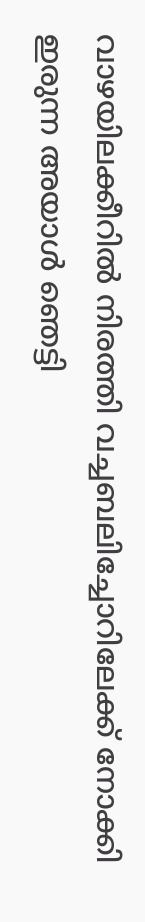വാഴയിലക്കീറിൽ നിരത്തി വച്ചബലിച്ചോറിലേക്ക് നോക്കി ഇരുന്ന അയാൾ ഞെട്ടി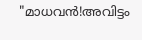"മാധവൻ!അവിട്ടം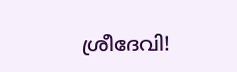ശ്രീദേവി!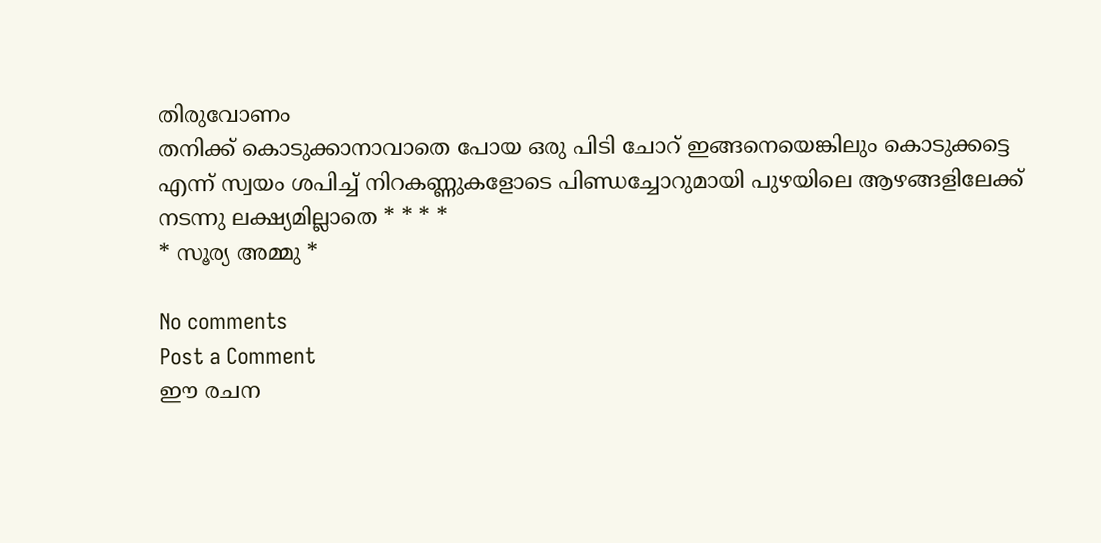തിരുവോണം
തനിക്ക് കൊടുക്കാനാവാതെ പോയ ഒരു പിടി ചോറ് ഇങ്ങനെയെങ്കിലും കൊടുക്കട്ടെ എന്ന് സ്വയം ശപിച്ച് നിറകണ്ണുകളോടെ പിണ്ഡച്ചോറുമായി പുഴയിലെ ആഴങ്ങളിലേക്ക് നടന്നു ലക്ഷ്യമില്ലാതെ * * * *
* സൂര്യ അമ്മു *

No comments
Post a Comment
ഈ രചന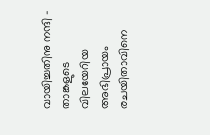വായിച്ചതിനു നന്ദി - താങ്കളുടെ വിലയേറിയ അഭിപ്രായം രചയിതാവിനെ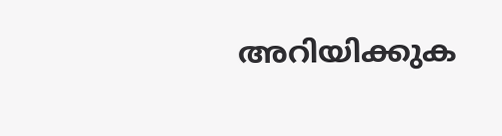അറിയിക്കുക